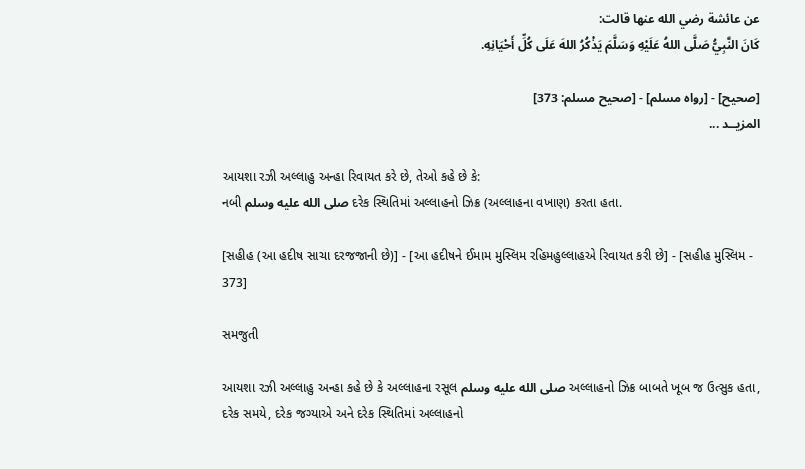عن عائشة رضي الله عنها قالت:
كَانَ النَّبِيُّ صَلَّى اللهُ عَلَيْهِ وَسَلَّمَ يَذْكُرُ اللهَ عَلَى كُلِّ أَحْيَانِهِ.

[صحيح] - [رواه مسلم] - [صحيح مسلم: 373]
المزيــد ...

આયશા રઝી અલ્લાહુ અન્હા રિવાયત કરે છે, તેઓ કહે છે કે:
નબી صلى الله عليه وسلم દરેક સ્થિતિમાં અલ્લાહનો ઝિક્ર (અલ્લાહના વખાણ) કરતા હતા.

[સહીહ (આ હદીષ સાચા દરજજાની છે)] - [આ હદીષને ઈમામ મુસ્લિમ રહિમહુલ્લાહએ રિવાયત કરી છે] - [સહીહ મુસ્લિમ - 373]

સમજુતી

આયશા રઝી અલ્લાહુ અન્હા કહે છે કે અલ્લાહના રસૂલ صلى الله عليه وسلم અલ્લાહનો ઝિક્ર બાબતે ખૂબ જ ઉત્સુક હતા, દરેક સમયે, દરેક જગ્યાએ અને દરેક સ્થિતિમાં અલ્લાહનો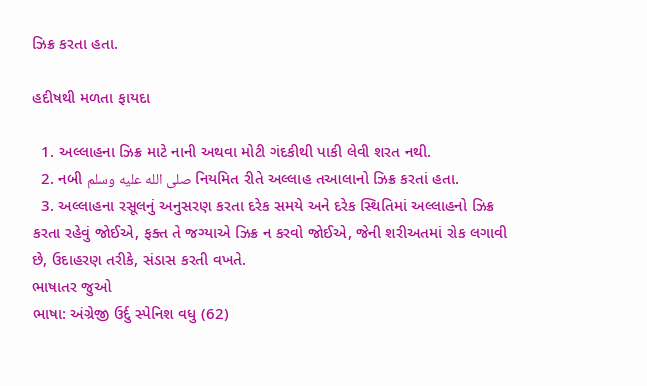ઝિક્ર કરતા હતા.

હદીષથી મળતા ફાયદા

  1. અલ્લાહના ઝિક્ર માટે નાની અથવા મોટી ગંદકીથી પાકી લેવી શરત નથી.
  2. નબી صلى الله عليه وسلم નિયમિત રીતે અલ્લાહ તઆલાનો ઝિક્ર કરતાં હતા.
  3. અલ્લાહના રસૂલનું અનુસરણ કરતા દરેક સમયે અને દરેક સ્થિતિમાં અલ્લાહનો ઝિક્ર કરતા રહેવું જોઈએ, ફક્ત તે જગ્યાએ ઝિક્ર ન કરવો જોઈએ, જેની શરીઅતમાં રોક લગાવી છે, ઉદાહરણ તરીકે, સંડાસ કરતી વખતે.
ભાષાતર જુઓ
ભાષા: અંગ્રેજી ઉર્દુ સ્પેનિશ વધુ (62)